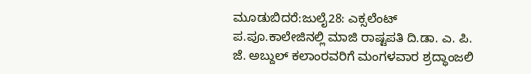ಮೂಡುಬಿದರೆ:ಜುಲೈ28: ಎಕ್ಸಲೆಂಟ್ ಪ.ಪೂ.ಕಾಲೇಜಿನಲ್ಲಿ ಮಾಜಿ ರಾಷ್ಟಪತಿ ದಿ.ಡಾ. ಎ. ಪಿ. ಜೆ. ಅಬ್ದುಲ್ ಕಲಾಂರವರಿಗೆ ಮಂಗಳವಾರ ಶ್ರದ್ಧಾಂಜಲಿ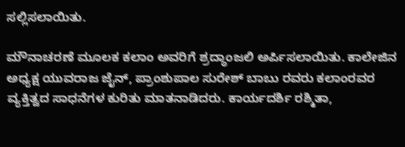ಸಲ್ಲಿಸಲಾಯಿತು.

ಮೌನಾಚರಣೆ ಮೂಲಕ ಕಲಾಂ ಅವರಿಗೆ ಶ್ರದ್ಧಾಂಜಲಿ ಅರ್ಪಿಸಲಾಯಿತು. ಕಾಲೇಜಿನ ಅಧ್ಯಕ್ಷ ಯುವರಾಜ ಜೈನ್, ಪ್ರಾಂಶುಪಾಲ ಸುರೇಶ್ ಬಾಬು ರವರು ಕಲಾಂರವರ ವ್ಯಕ್ತಿತ್ವದ ಸಾಧನೆಗಳ ಕುರಿತು ಮಾತನಾಡಿದರು. ಕಾರ್ಯದರ್ಶಿ ರಶ್ಮಿತಾ,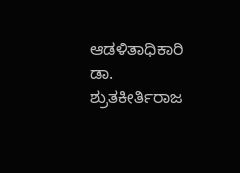ಆಡಳಿತಾಧಿಕಾರಿ ಡಾ. ಶ್ರುತಕೀರ್ತಿರಾಜ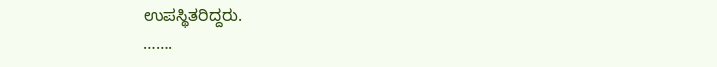ಉಪಸ್ಥಿತರಿದ್ದರು.
…….